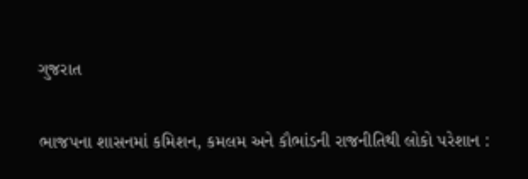ગુજરાત

ભાજપના શાસનમાં કમિશન, કમલમ અને કૌભાંડની રાજનીતિથી લોકો પરેશાન :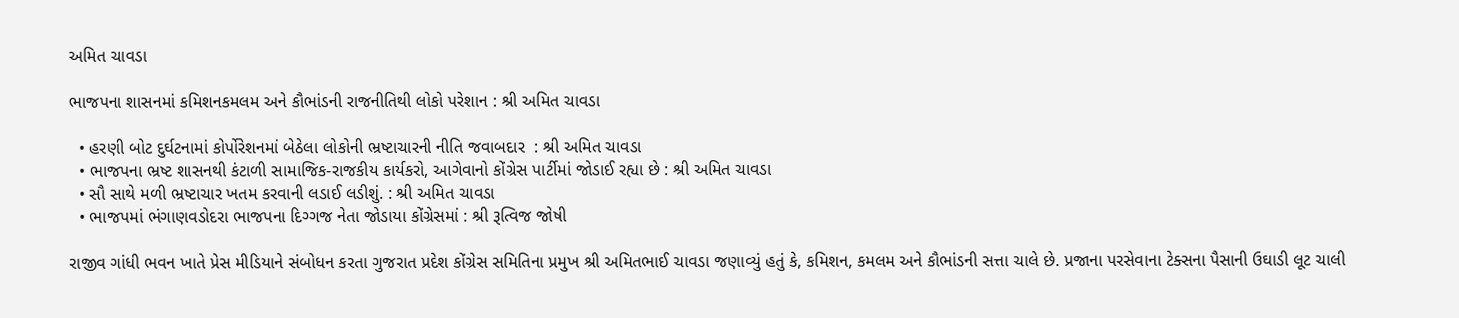અમિત ચાવડા

ભાજપના શાસનમાં કમિશનકમલમ અને કૌભાંડની રાજનીતિથી લોકો પરેશાન : શ્રી અમિત ચાવડા

  • હરણી બોટ દુર્ઘટનામાં કોર્પોરેશનમાં બેઠેલા લોકોની ભ્રષ્ટાચારની નીતિ જવાબદાર  : શ્રી અમિત ચાવડા
  • ભાજપના ભ્રષ્ટ શાસનથી કંટાળી સામાજિક-રાજકીય કાર્યકરો, આગેવાનો કોંગ્રેસ પાર્ટીમાં જોડાઈ રહ્યા છે : શ્રી અમિત ચાવડા
  • સૌ સાથે મળી ભ્રષ્ટાચાર ખતમ કરવાની લડાઈ લડીશું. : શ્રી અમિત ચાવડા
  • ભાજપમાં ભંગાણવડોદરા ભાજપના દિગ્ગજ નેતા જોડાયા કોંગ્રેસમાં : શ્રી રૂત્વિજ જોષી

રાજીવ ગાંધી ભવન ખાતે પ્રેસ મીડિયાને સંબોધન કરતા ગુજરાત પ્રદેશ કોંગ્રેસ સમિતિના પ્રમુખ શ્રી અમિતભાઈ ચાવડા જણાવ્યું હતું કે, કમિશન, કમલમ અને કૌભાંડની સત્તા ચાલે છે. પ્રજાના પરસેવાના ટેક્સના પૈસાની ઉઘાડી લૂટ ચાલી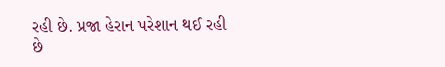રહી છે. પ્રજા હેરાન પરેશાન થઈ રહી છે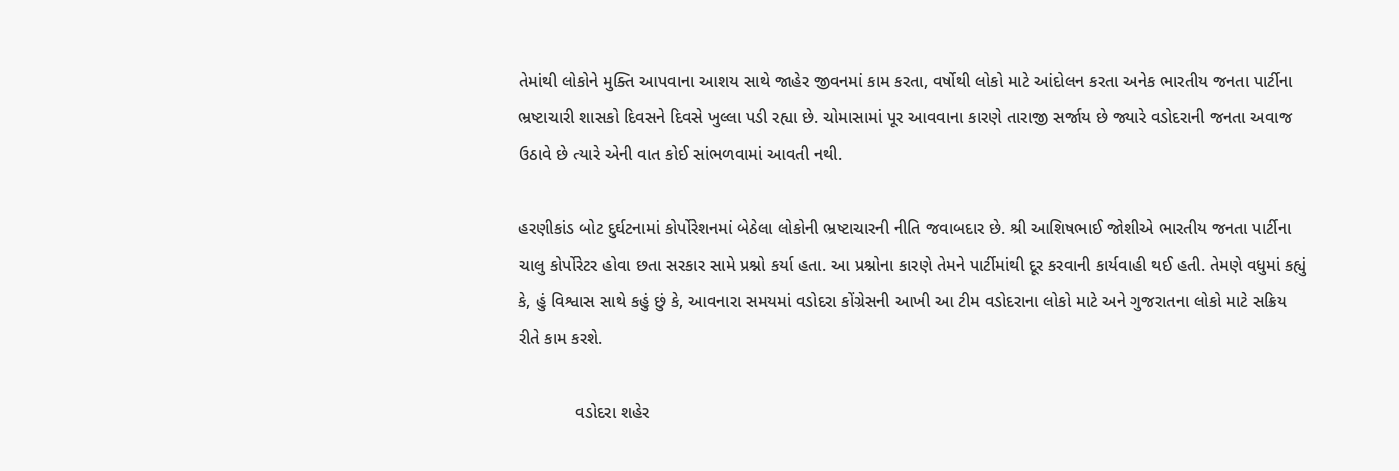તેમાંથી લોકોને મુક્તિ આપવાના આશય સાથે જાહેર જીવનમાં કામ કરતા, વર્ષોથી લોકો માટે આંદોલન કરતા અનેક ભારતીય જનતા પાર્ટીના ભ્રષ્ટાચારી શાસકો દિવસને દિવસે ખુલ્લા પડી રહ્યા છે. ચોમાસામાં પૂર આવવાના કારણે તારાજી સર્જાય છે જ્યારે વડોદરાની જનતા અવાજ ઉઠાવે છે ત્યારે એની વાત કોઈ સાંભળવામાં આવતી નથી.

હરણીકાંડ બોટ દુર્ઘટનામાં કોર્પોરેશનમાં બેઠેલા લોકોની ભ્રષ્ટાચારની નીતિ જવાબદાર છે. શ્રી આશિષભાઈ જોશીએ ભારતીય જનતા પાર્ટીના ચાલુ કોર્પોરેટર હોવા છતા સરકાર સામે પ્રશ્નો કર્યા હતા. આ પ્રશ્નોના કારણે તેમને પાર્ટીમાંથી દૂર કરવાની કાર્યવાહી થઈ હતી. તેમણે વધુમાં કહ્યું કે, હું વિશ્વાસ સાથે કહું છું કે, આવનારા સમયમાં વડોદરા કોંગ્રેસની આખી આ ટીમ વડોદરાના લોકો માટે અને ગુજરાતના લોકો માટે સક્રિય રીતે કામ કરશે.

            વડોદરા શહેર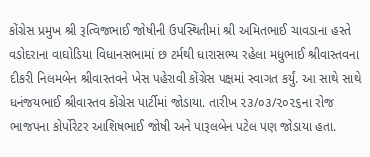કોંગ્રેસ પ્રમુખ શ્રી રૂત્વિજભાઈ જોષીની ઉપસ્થિતીમાં શ્રી અમિતભાઈ ચાવડાના હસ્તે વડોદરાના વાઘોડિયા વિધાનસભામાં છ ટર્મથી ધારાસભ્ય રહેલા મધુભાઈ શ્રીવાસ્તવના દીકરી નિલમબેન શ્રીવાસ્તવને ખેસ પહેરાવી કોંગ્રેસ પક્ષમાં સ્વાગત કર્યું. આ સાથે સાથે ધનંજયભાઈ શ્રીવાસ્તવ કોંગ્રેસ પાર્ટીમાં જોડાયા. તારીખ ૨૩/૦૩/૨૦૨૬ના રોજ  ભાજપના કોર્પોરેટર આશિષભાઈ જોષી અને પારૂલબેન પટેલ પણ જોડાયા હતા.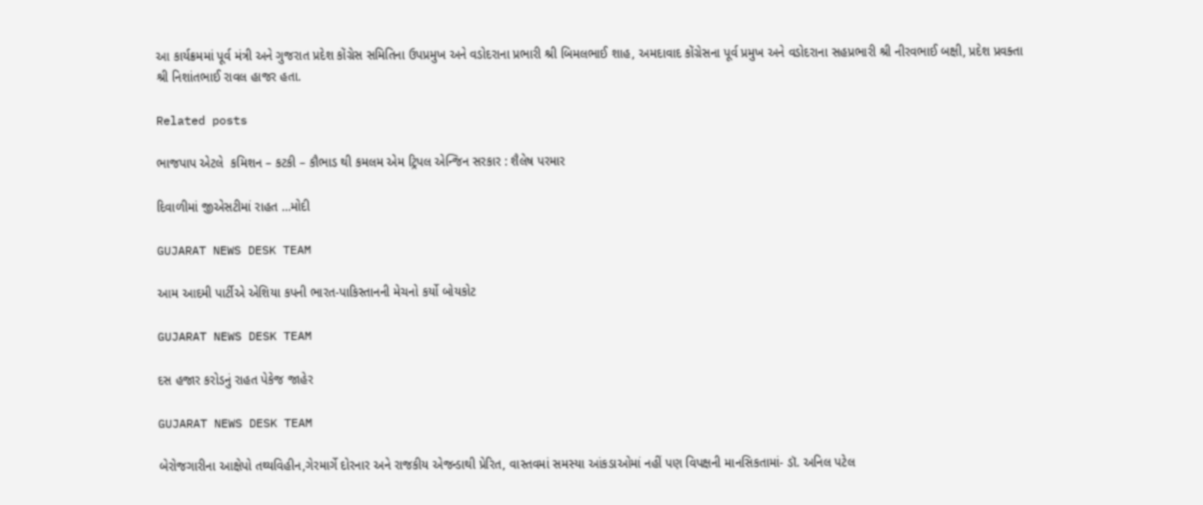આ કાર્યક્રમમાં પૂર્વ મંત્રી અને ગુજરાત પ્રદેશ કોંગ્રેસ સમિતિના ઉપપ્રમુખ અને વડોદરાના પ્રભારી શ્રી બિમલભાઈ શાહ, અમદાવાદ કોંગ્રેસના પૂર્વ પ્રમુખ અને વડોદરાના સહપ્રભારી શ્રી નીરવભાઈ બક્ષી, પ્રદેશ પ્રવક્તા શ્રી નિશાંતભાઈ રાવલ હાજર હતા.

Related posts

ભાજપાપ એટલે  કમિશન – કટકી – કૌભાડ થી કમલમ એમ ટ્રિપલ એન્જિન સરકાર : શૈલેષ પરમાર

દિવાળીમાં જીએસટીમાં રાહત …મોદી

GUJARAT NEWS DESK TEAM

આમ આદમી પાર્ટીએ એશિયા કપની ભારત-પાકિસ્તાનની મેચનો કર્યો બોયકોટ

GUJARAT NEWS DESK TEAM

દસ હજાર કરોડનું રાહત પેકેજ જાહેર

GUJARAT NEWS DESK TEAM

બેરોજગારીના આક્ષેપો તથ્યવિહીન,ગેરમાર્ગે દોરનાર અને રાજકીય એજન્ડાથી પ્રેરિત, વાસ્તવમાં સમસ્યા આંકડાઓમાં નહીં પણ વિપક્ષની માનસિકતામાં- ડૉ. અનિલ પટેલ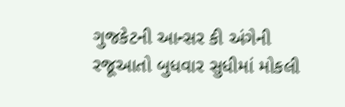ગુજકેટની આન્સર કી અંગેની રજૂઆતો બુધવાર સુધીમાં મોકલી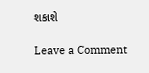શકાશે

Leave a Comment